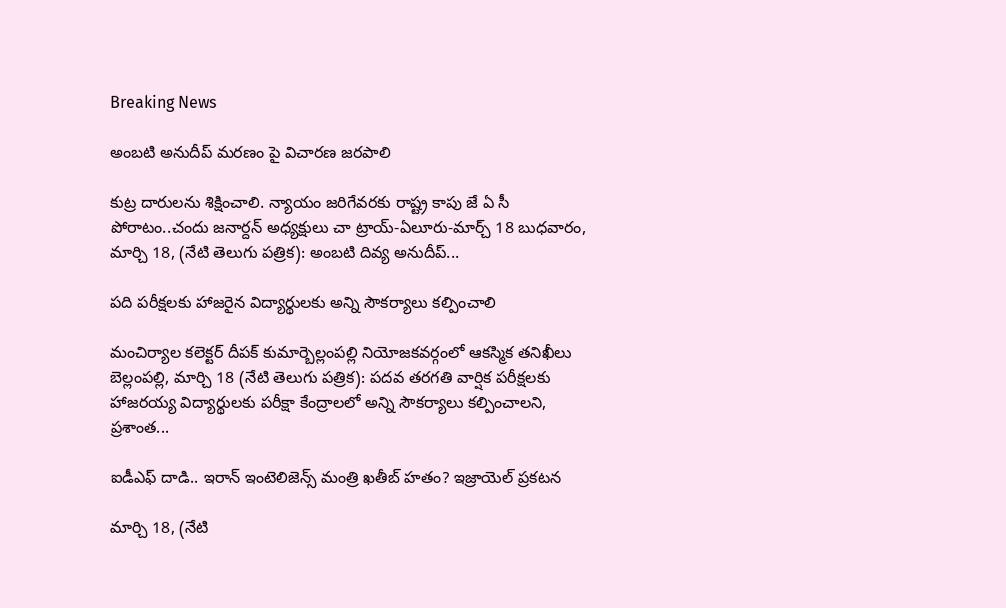Breaking News

అంబటి అనుదీప్ మరణం పై విచారణ జరపాలి

కుట్ర దారులను శిక్షించాలి. న్యాయం జరిగేవరకు రాష్ట్ర కాపు జే ఏ సీ పోరాటం..చందు జనార్దన్ అధ్యక్షులు చా ట్రాయ్-ఏలూరు-మార్చ్ 18 బుధవారం, మార్చి 18, (నేటి తెలుగు పత్రిక): అంబటి దివ్య అనుదీప్...

పది పరీక్షలకు హాజరైన విద్యార్థులకు అన్ని సౌకర్యాలు కల్పించాలి

మంచిర్యాల కలెక్టర్ దీపక్ కుమార్బెల్లంపల్లి నియోజకవర్గంలో ఆకస్మిక తనిఖీలు బెల్లంపల్లి, మార్చి 18 (నేటి తెలుగు పత్రిక): పదవ తరగతి వార్షిక పరీక్షలకు హాజరయ్య విద్యార్థులకు పరీక్షా కేంద్రాలలో అన్ని సౌకర్యాలు కల్పించాలని, ప్రశాంత...

ఐడీఎఫ్ దాడి.. ఇరాన్ ఇంటెలిజెన్స్ మంత్రి ఖతీబ్ హతం? ఇజ్రాయెల్ ప్రకటన

మార్చి 18, (నేటి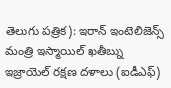తెలుగు పత్రిక): ఇరాన్ ఇంటెలిజెన్స్ మంత్రి ఇస్మాయిల్ ఖతీబ్ను ఇజ్రాయెల్ రక్షణ దళాలు (ఐడీఎఫ్)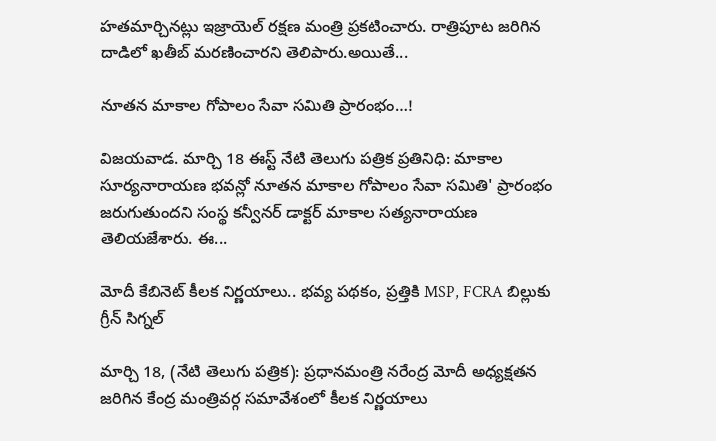హతమార్చినట్లు ఇజ్రాయెల్ రక్షణ మంత్రి ప్రకటించారు. రాత్రిపూట జరిగిన దాడిలో ఖతీబ్ మరణించారని తెలిపారు.అయితే...

నూతన మాకాల గోపాలం సేవా సమితి ప్రారంభం…!

విజయవాడ. మార్చి 18 ఈస్ట్ నేటి తెలుగు పత్రిక ప్రతినిధి: మాకాల సూర్యనారాయణ భవన్లో నూతన మాకాల గోపాలం సేవా సమితి' ప్రారంభం జరుగుతుందని సంస్థ కన్వీనర్ డాక్టర్ మాకాల సత్యనారాయణ తెలియజేశారు. ఈ...

మోదీ కేబినెట్ కీలక నిర్ణయాలు.. భవ్య పథకం, ప్రత్తికి MSP, FCRA బిల్లుకు గ్రీన్ సిగ్నల్

మార్చి 18, (నేటి తెలుగు పత్రిక): ప్రధానమంత్రి నరేంద్ర మోదీ అధ్యక్షతన జరిగిన కేంద్ర మంత్రివర్గ సమావేశంలో కీలక నిర్ణయాలు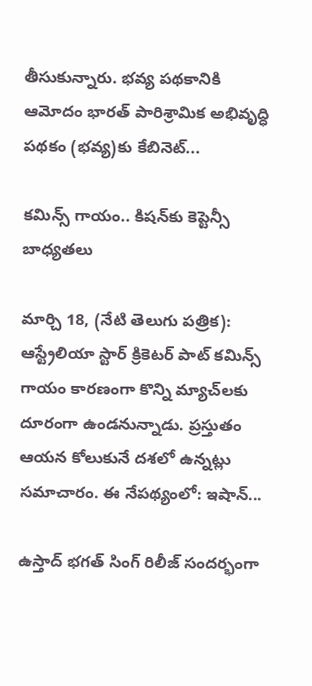తీసుకున్నారు. భవ్య పథకానికి ఆమోదం భారత్ పారిశ్రామిక అభివృద్ధి పథకం (భవ్య)కు కేబినెట్...

కమిన్స్ గాయం.. కిషన్‌కు కెప్టెన్సీ బాధ్యతలు

మార్చి 18, (నేటి తెలుగు పత్రిక): ఆస్ట్రేలియా స్టార్ క్రికెటర్ పాట్ కమిన్స్ గాయం కారణంగా కొన్ని మ్యాచ్‌లకు దూరంగా ఉండనున్నాడు. ప్రస్తుతం ఆయన కోలుకునే దశలో ఉన్నట్లు సమాచారం. ఈ నేపథ్యంలో: ఇషాన్...

ఉస్తాద్ భగత్ సింగ్ రిలీజ్ సందర్భంగా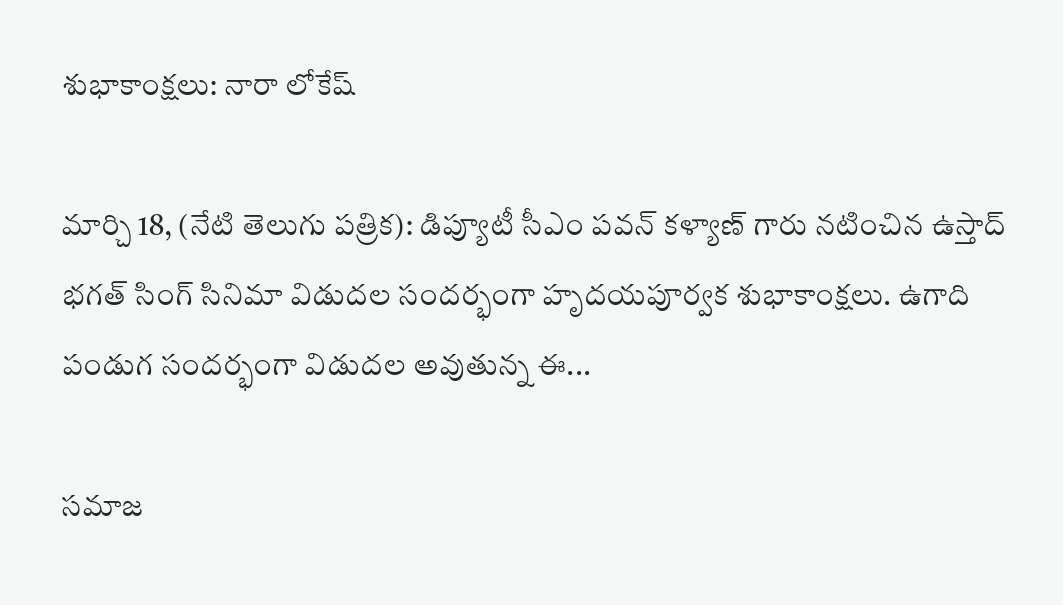శుభాకాంక్షలు: నారా లోకేష్

మార్చి 18, (నేటి తెలుగు పత్రిక): డిప్యూటీ సీఎం పవన్ కళ్యాణ్ గారు నటించిన ఉస్తాద్ భగత్ సింగ్ సినిమా విడుదల సందర్భంగా హృదయపూర్వక శుభాకాంక్షలు. ఉగాది పండుగ సందర్భంగా విడుదల అవుతున్న ఈ...

సమాజ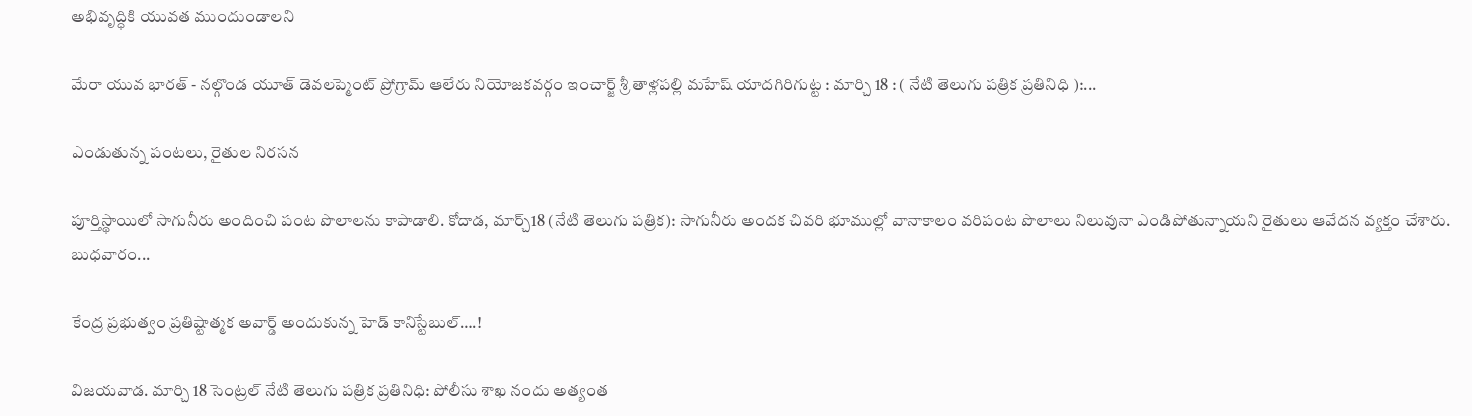అభివృద్ధికి యువత ముందుండాలని

మేరా యువ భారత్ - నల్గొండ యూత్ డెవలప్మెంట్ ప్రోగ్రామ్ ఆలేరు నియోజకవర్గం ఇంచార్జ్ శ్రీ తాళ్లపల్లి మహేష్ యాదగిరిగుట్ట : మార్చి 18 : ( నేటి తెలుగు పత్రిక ప్రతినిధి ):...

ఎండుతున్న పంటలు, రైతుల నిరసన

పూర్తిస్థాయిలో సాగునీరు అందించి పంట పొలాలను కాపాడాలి. కోదాడ, మార్చ్18 (నేటి తెలుగు పత్రిక): సాగునీరు అందక చివరి భూముల్లో వానాకాలం వరిపంట పొలాలు నిలువునా ఎండిపోతున్నాయని రైతులు ఆవేదన వ్యక్తం చేశారు. బుధవారం...

కేంద్ర ప్రభుత్వం ప్రతిష్టాత్మక అవార్డ్ అందుకున్న హెడ్ కానిస్టేబుల్….!

విజయవాడ. మార్చి 18 సెంట్రల్ నేటి తెలుగు పత్రిక ప్రతినిధి: పోలీసు శాఖ నందు అత్యంత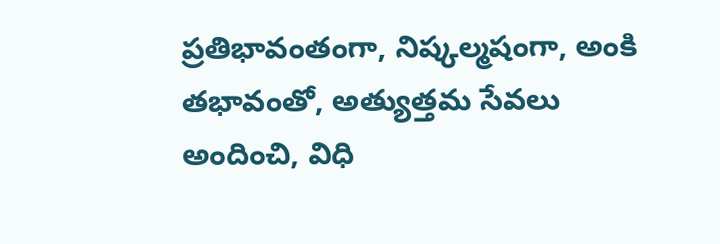ప్రతిభావంతంగా, నిష్కల్మషంగా, అంకి తభావంతో, అత్యుత్తమ సేవలు అందించి, విధి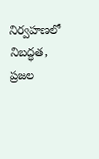నిర్వహణలో నిబద్ధత, ప్రజల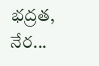భద్రత, నేర...